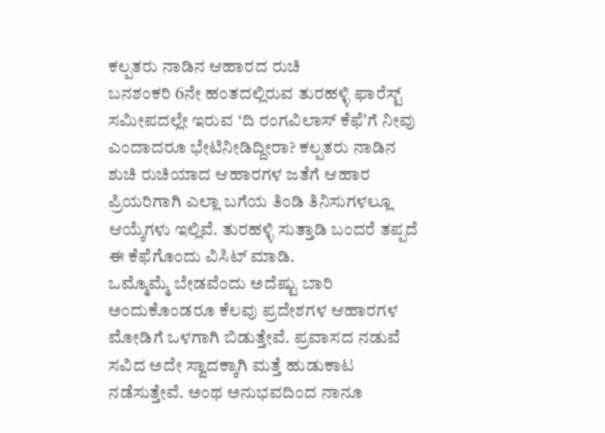ಕಲ್ಪತರು ನಾಡಿನ ಆಹಾರದ ರುಚಿ
ಬನಶಂಕರಿ 6ನೇ ಹಂತದಲ್ಲಿರುವ ತುರಹಳ್ಳಿ ಫಾರೆಸ್ಟ್ ಸಮೀಪದಲ್ಲೇ ಇರುವ ʻದಿ ರಂಗವಿಲಾಸ್ ಕೆಫೆʼಗೆ ನೀವು ಎಂದಾದರೂ ಭೇಟಿನೀಡಿದ್ದೀರಾ? ಕಲ್ಪತರು ನಾಡಿನ ಶುಚಿ ರುಚಿಯಾದ ಆಹಾರಗಳ ಜತೆಗೆ ಆಹಾರ ಪ್ರಿಯರಿಗಾಗಿ ಎಲ್ಲಾ ಬಗೆಯ ತಿಂಡಿ ತಿನಿಸುಗಳಲ್ಲೂ ಆಯ್ಕೆಗಳು ಇಲ್ಲಿವೆ. ತುರಹಳ್ಳಿ ಸುತ್ತಾಡಿ ಬಂದರೆ ತಪ್ಪದೆ ಈ ಕೆಫೆಗೊಂದು ವಿಸಿಟ್ ಮಾಡಿ.
ಒಮ್ಮೊಮ್ಮೆ ಬೇಡವೆಂದು ಅದೆಷ್ಟು ಬಾರಿ ಅಂದುಕೊಂಡರೂ ಕೆಲವು ಪ್ರದೇಶಗಳ ಆಹಾರಗಳ ಮೋಡಿಗೆ ಒಳಗಾಗಿ ಬಿಡುತ್ತೇವೆ. ಪ್ರವಾಸದ ನಡುವೆ ಸವಿದ ಅದೇ ಸ್ವಾದಕ್ಕಾಗಿ ಮತ್ತೆ ಹುಡುಕಾಟ ನಡೆಸುತ್ತೇವೆ. ಅಂಥ ಅನುಭವದಿಂದ ನಾನೂ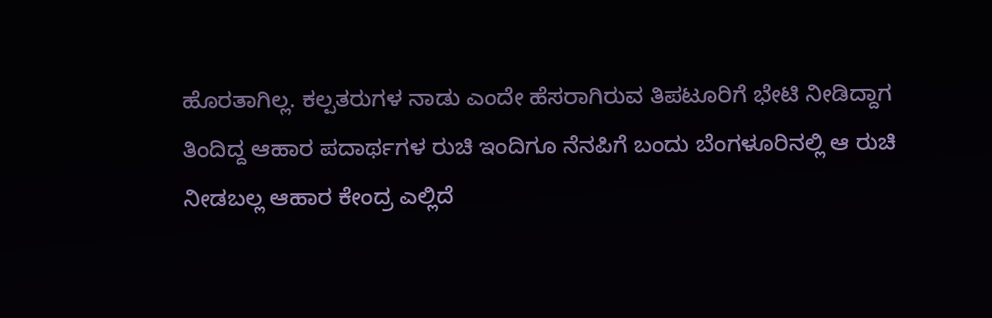ಹೊರತಾಗಿಲ್ಲ. ಕಲ್ಪತರುಗಳ ನಾಡು ಎಂದೇ ಹೆಸರಾಗಿರುವ ತಿಪಟೂರಿಗೆ ಭೇಟಿ ನೀಡಿದ್ದಾಗ ತಿಂದಿದ್ದ ಆಹಾರ ಪದಾರ್ಥಗಳ ರುಚಿ ಇಂದಿಗೂ ನೆನಪಿಗೆ ಬಂದು ಬೆಂಗಳೂರಿನಲ್ಲಿ ಆ ರುಚಿ ನೀಡಬಲ್ಲ ಆಹಾರ ಕೇಂದ್ರ ಎಲ್ಲಿದೆ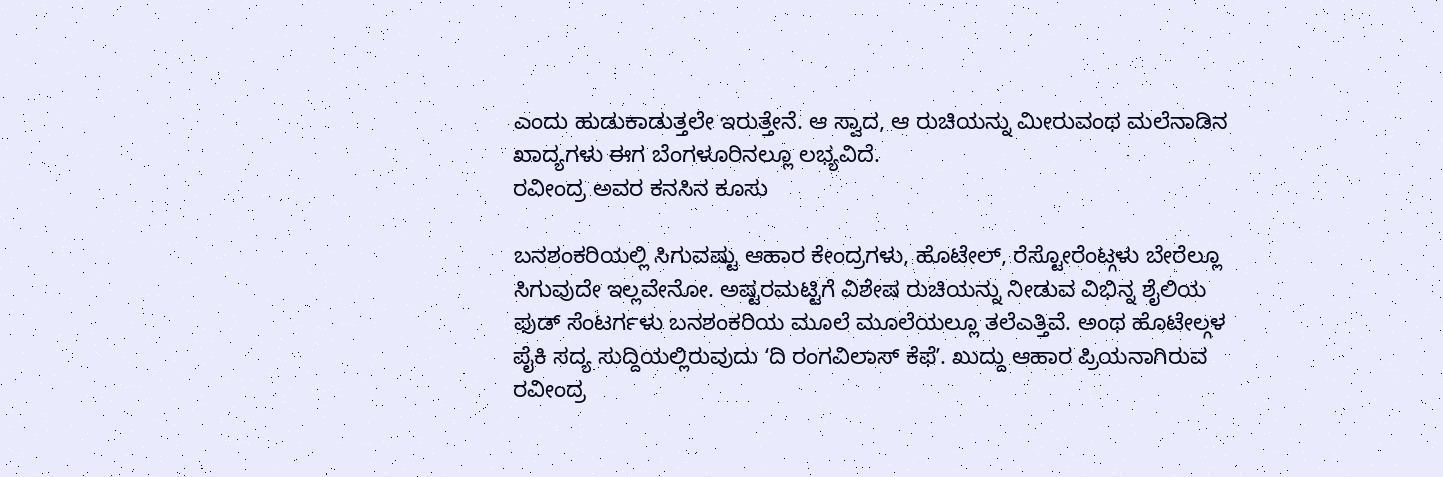ಎಂದು ಹುಡುಕಾಡುತ್ತಲೇ ಇರುತ್ತೇನೆ. ಆ ಸ್ವಾದ, ಆ ರುಚಿಯನ್ನು ಮೀರುವಂಥ ಮಲೆನಾಡಿನ ಖಾದ್ಯಗಳು ಈಗ ಬೆಂಗಳೂರಿನಲ್ಲೂ ಲಭ್ಯವಿದೆ.
ರವೀಂದ್ರ ಅವರ ಕನಸಿನ ಕೂಸು

ಬನಶಂಕರಿಯಲ್ಲಿ ಸಿಗುವಷ್ಟು ಆಹಾರ ಕೇಂದ್ರಗಳು, ಹೊಟೇಲ್, ರೆಸ್ಟೋರೆಂಟ್ಗಳು ಬೇರೆಲ್ಲೂ ಸಿಗುವುದೇ ಇಲ್ಲವೇನೋ. ಅಷ್ಟರಮಟ್ಟಿಗೆ ವಿಶೇಷ ರುಚಿಯನ್ನು ನೀಡುವ ವಿಭಿನ್ನ ಶೈಲಿಯ ಫುಡ್ ಸೆಂಟರ್ಗಳು ಬನಶಂಕರಿಯ ಮೂಲೆ ಮೂಲೆಯಲ್ಲೂ ತಲೆಎತ್ತಿವೆ. ಅಂಥ ಹೊಟೇಲ್ಗಳ ಪೈಕಿ ಸದ್ಯ ಸುದ್ದಿಯಲ್ಲಿರುವುದು ʻದಿ ರಂಗವಿಲಾಸ್ ಕೆಫೆʼ. ಖುದ್ದು ಆಹಾರ ಪ್ರಿಯನಾಗಿರುವ ರವೀಂದ್ರ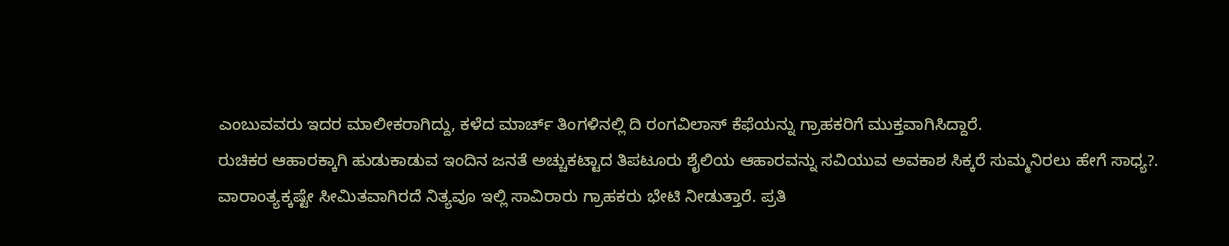ಎಂಬುವವರು ಇದರ ಮಾಲೀಕರಾಗಿದ್ದು, ಕಳೆದ ಮಾರ್ಚ್ ತಿಂಗಳಿನಲ್ಲಿ ದಿ ರಂಗವಿಲಾಸ್ ಕೆಫೆಯನ್ನು ಗ್ರಾಹಕರಿಗೆ ಮುಕ್ತವಾಗಿಸಿದ್ದಾರೆ.
ರುಚಿಕರ ಆಹಾರಕ್ಕಾಗಿ ಹುಡುಕಾಡುವ ಇಂದಿನ ಜನತೆ ಅಚ್ಚುಕಟ್ಟಾದ ತಿಪಟೂರು ಶೈಲಿಯ ಆಹಾರವನ್ನು ಸವಿಯುವ ಅವಕಾಶ ಸಿಕ್ಕರೆ ಸುಮ್ಮನಿರಲು ಹೇಗೆ ಸಾಧ್ಯ?. ವಾರಾಂತ್ಯಕ್ಕಷ್ಟೇ ಸೀಮಿತವಾಗಿರದೆ ನಿತ್ಯವೂ ಇಲ್ಲಿ ಸಾವಿರಾರು ಗ್ರಾಹಕರು ಭೇಟಿ ನೀಡುತ್ತಾರೆ. ಪ್ರತಿ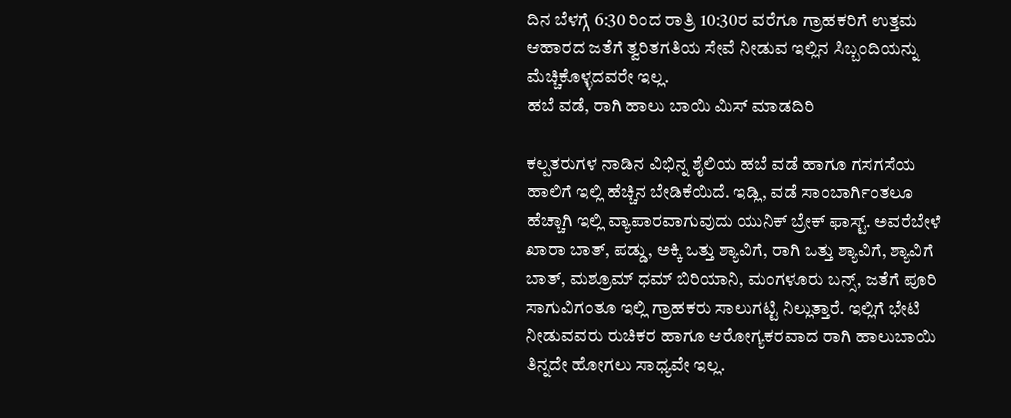ದಿನ ಬೆಳಗ್ಗೆ 6:30 ರಿಂದ ರಾತ್ರಿ 10:30ರ ವರೆಗೂ ಗ್ರಾಹಕರಿಗೆ ಉತ್ತಮ ಆಹಾರದ ಜತೆಗೆ ತ್ವರಿತಗತಿಯ ಸೇವೆ ನೀಡುವ ಇಲ್ಲಿನ ಸಿಬ್ಬಂದಿಯನ್ನು ಮೆಚ್ಚಿಕೊಳ್ಳದವರೇ ಇಲ್ಲ.
ಹಬೆ ವಡೆ, ರಾಗಿ ಹಾಲು ಬಾಯಿ ಮಿಸ್ ಮಾಡದಿರಿ

ಕಲ್ಪತರುಗಳ ನಾಡಿನ ವಿಭಿನ್ನ ಶೈಲಿಯ ಹಬೆ ವಡೆ ಹಾಗೂ ಗಸಗಸೆಯ ಹಾಲಿಗೆ ಇಲ್ಲಿ ಹೆಚ್ಚಿನ ಬೇಡಿಕೆಯಿದೆ. ಇಡ್ಲಿ, ವಡೆ ಸಾಂಬಾರ್ಗಿಂತಲೂ ಹೆಚ್ಚಾಗಿ ಇಲ್ಲಿ ವ್ಯಾಪಾರವಾಗುವುದು ಯುನಿಕ್ ಬ್ರೇಕ್ ಫಾಸ್ಟ್. ಅವರೆಬೇಳೆ ಖಾರಾ ಬಾತ್, ಪಡ್ಡು, ಅಕ್ಕಿ ಒತ್ತು ಶ್ಯಾವಿಗೆ, ರಾಗಿ ಒತ್ತು ಶ್ಯಾವಿಗೆ, ಶ್ಯಾವಿಗೆ ಬಾತ್, ಮಶ್ರೂಮ್ ಧಮ್ ಬಿರಿಯಾನಿ, ಮಂಗಳೂರು ಬನ್ಸ್, ಜತೆಗೆ ಪೂರಿ ಸಾಗುವಿಗಂತೂ ಇಲ್ಲಿ ಗ್ರಾಹಕರು ಸಾಲುಗಟ್ಟಿ ನಿಲ್ಲುತ್ತಾರೆ. ಇಲ್ಲಿಗೆ ಭೇಟಿ ನೀಡುವವರು ರುಚಿಕರ ಹಾಗೂ ಆರೋಗ್ಯಕರವಾದ ರಾಗಿ ಹಾಲುಬಾಯಿ ತಿನ್ನದೇ ಹೋಗಲು ಸಾಧ್ಯವೇ ಇಲ್ಲ.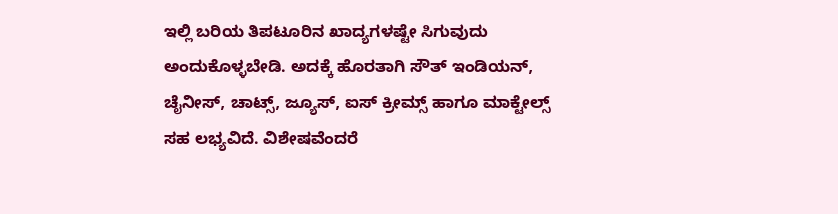ಇಲ್ಲಿ ಬರಿಯ ತಿಪಟೂರಿನ ಖಾದ್ಯಗಳಷ್ಟೇ ಸಿಗುವುದು ಅಂದುಕೊಳ್ಳಬೇಡಿ. ಅದಕ್ಕೆ ಹೊರತಾಗಿ ಸೌತ್ ಇಂಡಿಯನ್, ಚೈನೀಸ್, ಚಾಟ್ಸ್, ಜ್ಯೂಸ್, ಐಸ್ ಕ್ರೀಮ್ಸ್ ಹಾಗೂ ಮಾಕ್ಟೇಲ್ಸ್ ಸಹ ಲಭ್ಯವಿದೆ. ವಿಶೇಷವೆಂದರೆ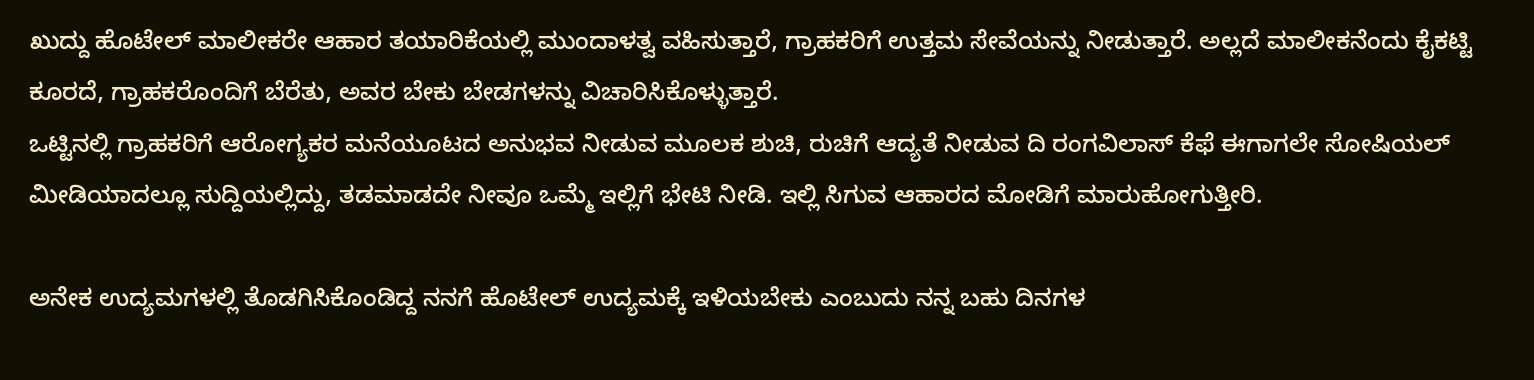ಖುದ್ದು ಹೊಟೇಲ್ ಮಾಲೀಕರೇ ಆಹಾರ ತಯಾರಿಕೆಯಲ್ಲಿ ಮುಂದಾಳತ್ವ ವಹಿಸುತ್ತಾರೆ, ಗ್ರಾಹಕರಿಗೆ ಉತ್ತಮ ಸೇವೆಯನ್ನು ನೀಡುತ್ತಾರೆ. ಅಲ್ಲದೆ ಮಾಲೀಕನೆಂದು ಕೈಕಟ್ಟಿ ಕೂರದೆ, ಗ್ರಾಹಕರೊಂದಿಗೆ ಬೆರೆತು, ಅವರ ಬೇಕು ಬೇಡಗಳನ್ನು ವಿಚಾರಿಸಿಕೊಳ್ಳುತ್ತಾರೆ.
ಒಟ್ಟಿನಲ್ಲಿ ಗ್ರಾಹಕರಿಗೆ ಆರೋಗ್ಯಕರ ಮನೆಯೂಟದ ಅನುಭವ ನೀಡುವ ಮೂಲಕ ಶುಚಿ, ರುಚಿಗೆ ಆದ್ಯತೆ ನೀಡುವ ದಿ ರಂಗವಿಲಾಸ್ ಕೆಫೆ ಈಗಾಗಲೇ ಸೋಷಿಯಲ್ ಮೀಡಿಯಾದಲ್ಲೂ ಸುದ್ದಿಯಲ್ಲಿದ್ದು, ತಡಮಾಡದೇ ನೀವೂ ಒಮ್ಮೆ ಇಲ್ಲಿಗೆ ಭೇಟಿ ನೀಡಿ. ಇಲ್ಲಿ ಸಿಗುವ ಆಹಾರದ ಮೋಡಿಗೆ ಮಾರುಹೋಗುತ್ತೀರಿ.

ಅನೇಕ ಉದ್ಯಮಗಳಲ್ಲಿ ತೊಡಗಿಸಿಕೊಂಡಿದ್ದ ನನಗೆ ಹೊಟೇಲ್ ಉದ್ಯಮಕ್ಕೆ ಇಳಿಯಬೇಕು ಎಂಬುದು ನನ್ನ ಬಹು ದಿನಗಳ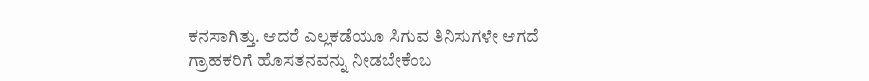ಕನಸಾಗಿತ್ತು. ಆದರೆ ಎಲ್ಲಕಡೆಯೂ ಸಿಗುವ ತಿನಿಸುಗಳೇ ಆಗದೆ ಗ್ರಾಹಕರಿಗೆ ಹೊಸತನವನ್ನು ನೀಡಬೇಕೆಂಬ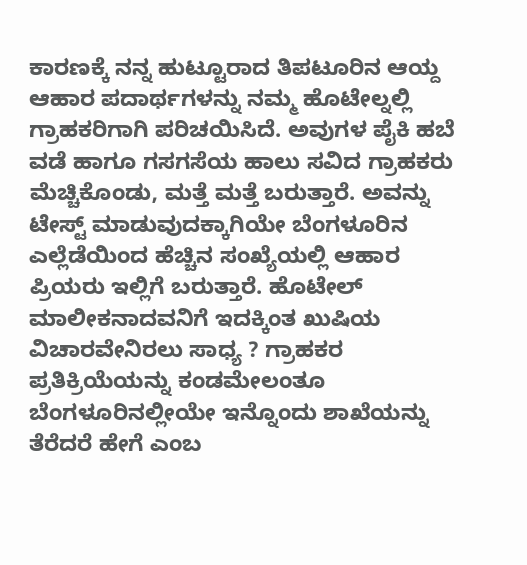ಕಾರಣಕ್ಕೆ ನನ್ನ ಹುಟ್ಟೂರಾದ ತಿಪಟೂರಿನ ಆಯ್ದ ಆಹಾರ ಪದಾರ್ಥಗಳನ್ನು ನಮ್ಮ ಹೊಟೇಲ್ನಲ್ಲಿ ಗ್ರಾಹಕರಿಗಾಗಿ ಪರಿಚಯಿಸಿದೆ. ಅವುಗಳ ಪೈಕಿ ಹಬೆ ವಡೆ ಹಾಗೂ ಗಸಗಸೆಯ ಹಾಲು ಸವಿದ ಗ್ರಾಹಕರು ಮೆಚ್ಚಿಕೊಂಡು, ಮತ್ತೆ ಮತ್ತೆ ಬರುತ್ತಾರೆ. ಅವನ್ನು ಟೇಸ್ಟ್ ಮಾಡುವುದಕ್ಕಾಗಿಯೇ ಬೆಂಗಳೂರಿನ ಎಲ್ಲೆಡೆಯಿಂದ ಹೆಚ್ಚಿನ ಸಂಖ್ಯೆಯಲ್ಲಿ ಆಹಾರ ಪ್ರಿಯರು ಇಲ್ಲಿಗೆ ಬರುತ್ತಾರೆ. ಹೊಟೇಲ್ ಮಾಲೀಕನಾದವನಿಗೆ ಇದಕ್ಕಿಂತ ಖುಷಿಯ ವಿಚಾರವೇನಿರಲು ಸಾಧ್ಯ ? ಗ್ರಾಹಕರ ಪ್ರತಿಕ್ರಿಯೆಯನ್ನು ಕಂಡಮೇಲಂತೂ ಬೆಂಗಳೂರಿನಲ್ಲೀಯೇ ಇನ್ನೊಂದು ಶಾಖೆಯನ್ನು ತೆರೆದರೆ ಹೇಗೆ ಎಂಬ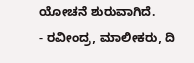ಯೋಚನೆ ಶುರುವಾಗಿದೆ.
- ರವೀಂದ್ರ, ಮಾಲೀಕರು, ದಿ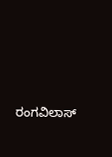ರಂಗವಿಲಾಸ್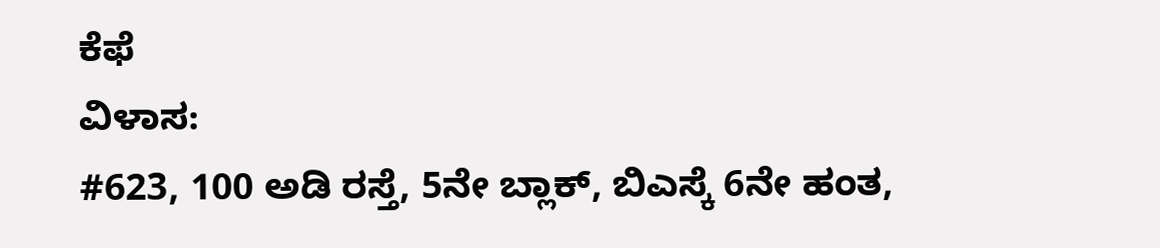ಕೆಫೆ
ವಿಳಾಸ:
#623, 100 ಅಡಿ ರಸ್ತೆ, 5ನೇ ಬ್ಲಾಕ್, ಬಿಎಸ್ಕೆ 6ನೇ ಹಂತ,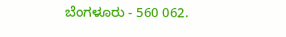ಬೆಂಗಳೂರು - 560 062.